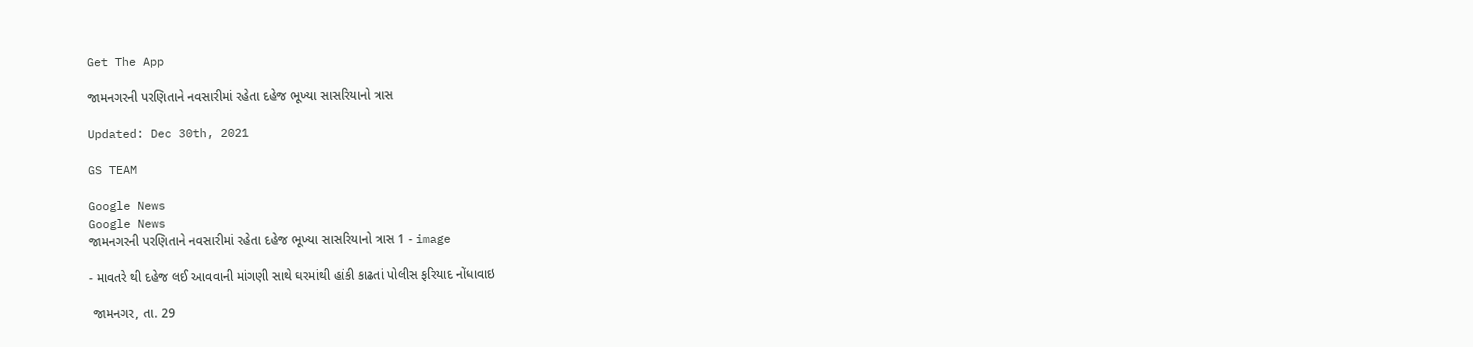Get The App

જામનગરની પરણિતાને નવસારીમાં રહેતા દહેજ ભૂખ્યા સાસરિયાનો ત્રાસ

Updated: Dec 30th, 2021

GS TEAM

Google News
Google News
જામનગરની પરણિતાને નવસારીમાં રહેતા દહેજ ભૂખ્યા સાસરિયાનો ત્રાસ 1 - image

- માવતરે થી દહેજ લઈ આવવાની માંગણી સાથે ઘરમાંથી હાંકી કાઢતાં પોલીસ ફરિયાદ નોંધાવાઇ

 જામનગર, તા. 29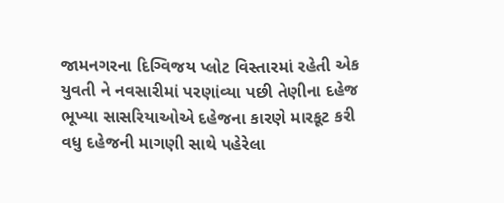જામનગરના દિગ્વિજય પ્લોટ વિસ્તારમાં રહેતી એક યુવતી ને નવસારીમાં પરણાંવ્યા પછી તેણીના દહેજ ભૂખ્યા સાસરિયાઓએ દહેજના કારણે મારકૂટ કરી વધુ દહેજની માગણી સાથે પહેરેલા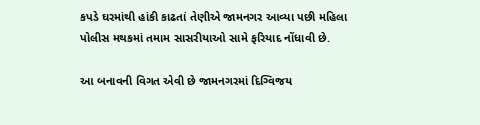કપડે ઘરમાંથી હાંકી કાઢતાં તેણીએ જામનગર આવ્યા પછી મહિલા પોલીસ મથકમાં તમામ સાસરીયાઓ સામે ફરિયાદ નોંધાવી છે.

આ બનાવની વિગત એવી છે જામનગરમાં દિગ્વિજય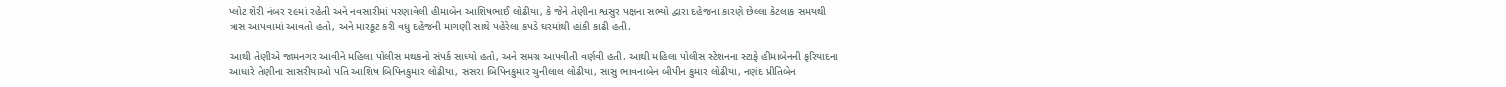પ્લોટ શેરી નંબર ૨૯માં રહેતી અને નવસારીમાં પરણાવેલી હીમાબેન આશિષભાઈ લોઢીયા, કે જેને તેણીના શ્વસુર પક્ષના સભ્યો દ્વારા દહેજના કારણે છેલ્લા કેટલાક સમયથી ત્રાસ આપવામાં આવતો હતો, અને મારકૂટ કરી વધુ દહેજની માગણી સાથે પહેરેલા કપડે ઘરમાંથી હાંકી કાઢી હતી.

આથી તેણીએ જામનગર આવીને મહિલા પોલીસ મથકનો સંપર્ક સાધ્યો હતો, અને સમગ્ર આપવીતી વર્ણવી હતી. આથી મહિલા પોલીસ સ્ટેશનના સ્ટાફે હીમાબેનની ફરિયાદના આધારે તેણીના સાસરીયાઓ પતિ આશિષ બિપિનકુમાર લોઢીયા, સસરા બિપિનકુમાર ચુનીલાલ લોઢીયા, સાસુ ભાવનાબેન બીપીન કુમાર લોઢીયા, નણંદ પ્રીતિબેન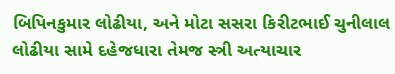બિપિનકુમાર લોઢીયા, અને મોટા સસરા કિરીટભાઈ ચુનીલાલ લોઢીયા સામે દહેજધારા તેમજ સ્ત્રી અત્યાચાર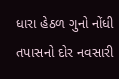ધારા હેઠળ ગુનો નોંધી તપાસનો દોર નવસારી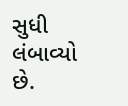સુધી લંબાવ્યો છે.